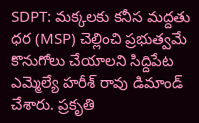SDPT: మక్కలకు కనీస మద్దతు ధర (MSP) చెల్లించి ప్రభుత్వమే కొనుగోలు చేయాలని సిద్దిపేట ఎమ్మెల్యే హరీశ్ రావు డిమాండ్ చేశారు. ప్రకృతి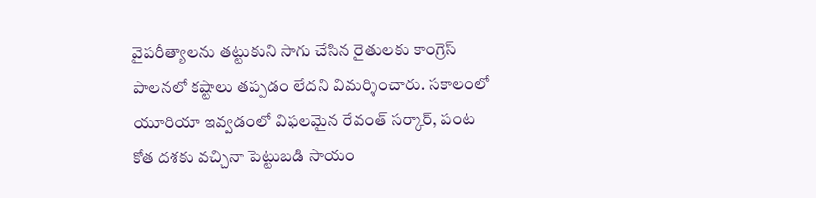వైపరీత్యాలను తట్టుకుని సాగు చేసిన రైతులకు కాంగ్రెస్ పాలనలో కష్టాలు తప్పడం లేదని విమర్శించారు. సకాలంలో యూరియా ఇవ్వడంలో విఫలమైన రేవంత్ సర్కార్, పంట కోత దశకు వచ్చినా పెట్టుబడి సాయం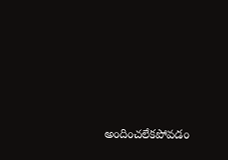అందించలేకపోవడం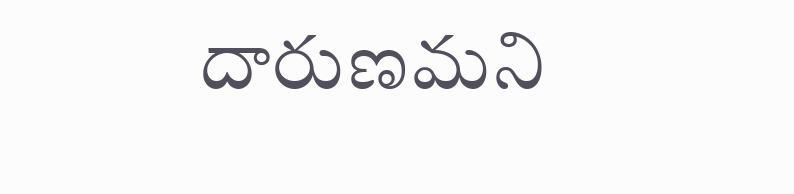దారుణమని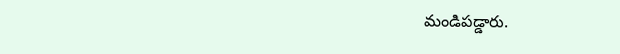మండిపడ్డారు.